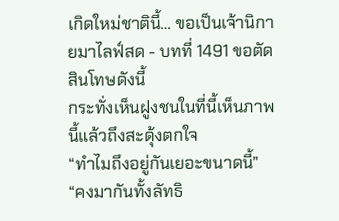เกิดใหม่ชาตินี้… ขอเป็นเจ้านิกายมาไลฟ์สด - บทที่ 1491 ขอตัดสินโทษดังนี้
กระทั่งเห็นฝูงชนในที่นี้เห็นภาพนี้แล้วถึงสะดุ้งตกใจ
“ทำไมถึงอยู่กันเยอะขนาดนี้”
“คงมากันทั้งลัทธิ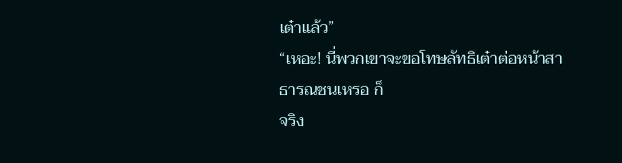เต๋าแล้ว”
“เหอะ! นี่พวกเขาจะขอโทษลัทธิเต๋าต่อหน้าสาธารณชนเหรอ ก็
จริง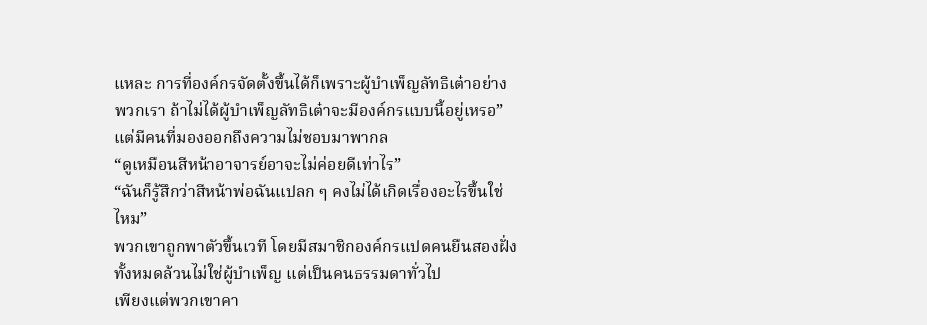แหละ การที่องค์กรจัดตั้งขึ้นได้ก็เพราะผู้บำเพ็ญลัทธิเต๋าอย่าง
พวกเรา ถ้าไม่ได้ผู้บำเพ็ญลัทธิเต๋าจะมีองค์กรแบบนี้อยู่เหรอ”
แต่มีคนที่มองออกถึงความไม่ชอบมาพากล
“ดูเหมือนสีหน้าอาจารย์อาจะไม่ค่อยดีเท่าไร”
“ฉันก็รู้สึกว่าสีหน้าพ่อฉันแปลก ๆ คงไม่ได้เกิดเรื่องอะไรขึ้นใช่
ไหม”
พวกเขาถูกพาตัวขึ้นเวที โดยมีสมาชิกองค์กรแปดคนยืนสองฝั่ง
ทั้งหมดล้วนไม่ใช่ผู้บำเพ็ญ แต่เป็นคนธรรมดาทั่วไป
เพียงแต่พวกเขาคา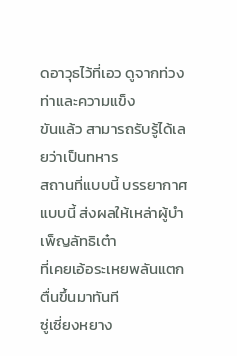ดอาวุธไว้ที่เอว ดูจากท่วงท่าและความแข็ง
ขันแล้ว สามารถรับรู้ได้เลยว่าเป็นทหาร
สถานที่แบบนี้ บรรยากาศแบบนี้ ส่งผลให้เหล่าผู้บำเพ็ญลัทธิเต๋า
ที่เคยเอ้อระเหยพลันแตกตื่นขึ้นมาทันที
ซู่เซี่ยงหยาง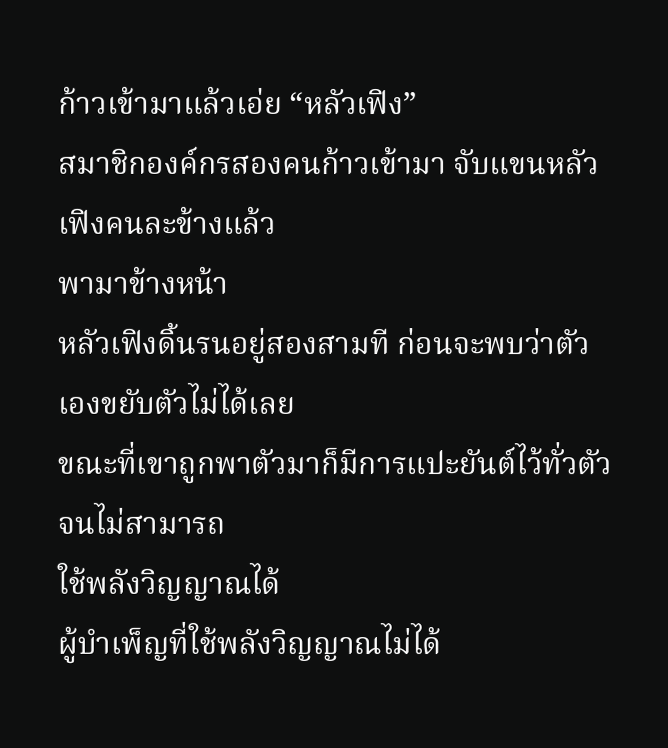ก้าวเข้ามาแล้วเอ่ย “หลัวเฟิง”
สมาชิกองค์กรสองคนก้าวเข้ามา จับแขนหลัวเฟิงคนละข้างแล้ว
พามาข้างหน้า
หลัวเฟิงดิ้นรนอยู่สองสามที ก่อนจะพบว่าตัวเองขยับตัวไม่ได้เลย
ขณะที่เขาถูกพาตัวมาก็มีการแปะยันต์ไว้ทั่วตัว จนไม่สามารถ
ใช้พลังวิญญาณได้
ผู้บำเพ็ญที่ใช้พลังวิญญาณไม่ได้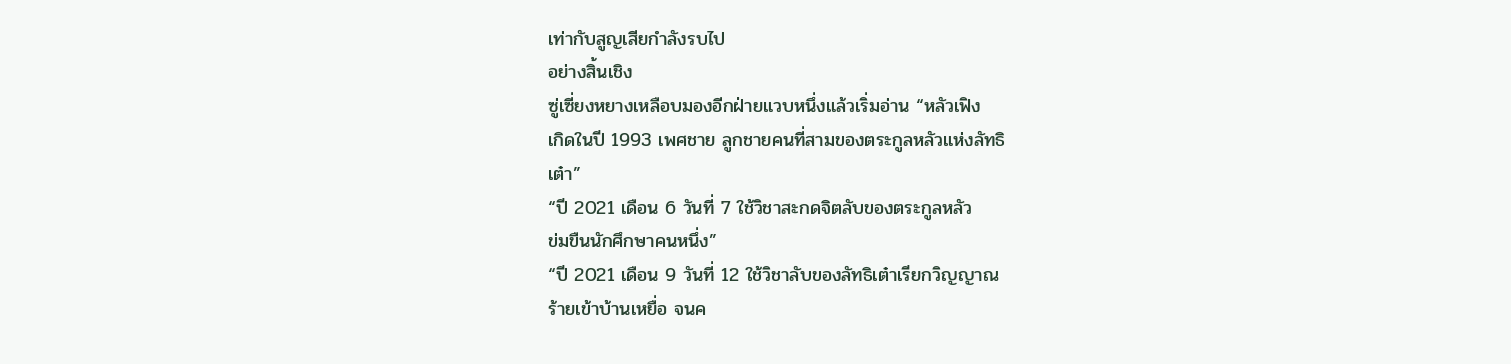เท่ากับสูญเสียกำลังรบไป
อย่างสิ้นเชิง
ซู่เซี่ยงหยางเหลือบมองอีกฝ่ายแวบหนึ่งแล้วเริ่มอ่าน “หลัวเฟิง
เกิดในปี 1993 เพศชาย ลูกชายคนที่สามของตระกูลหลัวแห่งลัทธิ
เต๋า”
“ปี 2021 เดือน 6 วันที่ 7 ใช้วิชาสะกดจิตลับของตระกูลหลัว
ข่มขืนนักศึกษาคนหนึ่ง”
“ปี 2021 เดือน 9 วันที่ 12 ใช้วิชาลับของลัทธิเต๋าเรียกวิญญาณ
ร้ายเข้าบ้านเหยื่อ จนค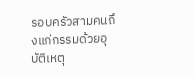รอบครัวสามคนถึงแก่กรรมด้วยอุบัติเหตุ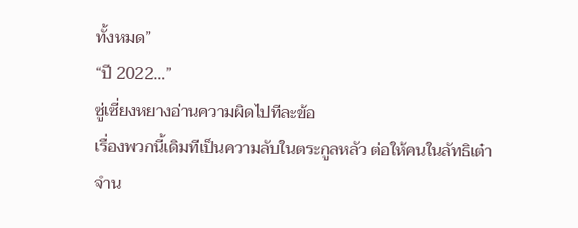ทั้งหมด”
“ปี 2022…”
ซู่เซี่ยงหยางอ่านความผิดไปทีละข้อ
เรื่องพวกนี้เดิมทีเป็นความลับในตระกูลหลัว ต่อให้คนในลัทธิเต๋า
จำน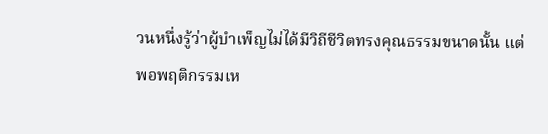วนหนึ่งรู้ว่าผู้บำเพ็ญไม่ได้มีวิถีชีวิตทรงคุณธรรมขนาดนั้น แต่
พอพฤติกรรมเห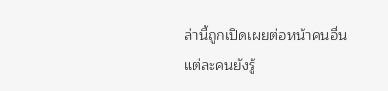ล่านี้ถูกเปิดเผยต่อหน้าคนอื่น
แต่ละคนยังรู้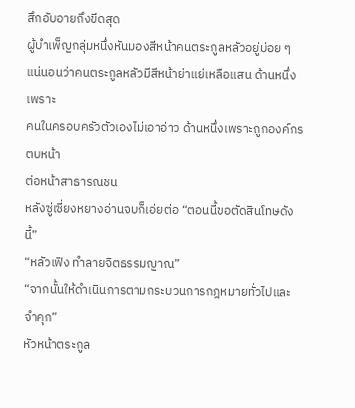สึกอับอายถึงขีดสุด
ผู้บำเพ็ญกลุ่มหนึ่งหันมองสีหน้าคนตระกูลหลัวอยู่บ่อย ๆ
แน่นอนว่าคนตระกูลหลัวมีสีหน้าย่าแย่เหลือแสน ด้านหนึ่งเพราะ
คนในครอบครัวตัวเองไม่เอาอ่าว ด้านหนึ่งเพราะถูกองค์กรตบหน้า
ต่อหน้าสาธารณชน
หลังซู่เซี่ยงหยางอ่านจบก็เอ่ยต่อ “ตอนนี้ขอตัดสินโทษดังนี้”
“หลัวเฟิง ทำลายจิตธรรมญาณ”
“จากนั้นให้ดำเนินการตามกระบวนการกฎหมายทั่วไปและ
จำคุก”
หัวหน้าตระกูล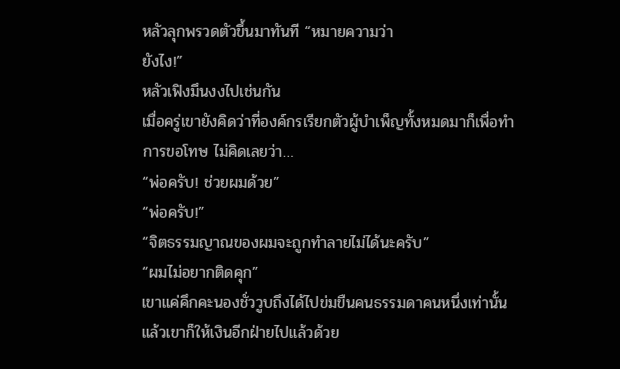หลัวลุกพรวดตัวขึ้นมาทันที “หมายความว่า
ยังไง!”
หลัวเฟิงมึนงงไปเช่นกัน
เมื่อครู่เขายังคิดว่าที่องค์กรเรียกตัวผู้บำเพ็ญทั้งหมดมาก็เพื่อทำ
การขอโทษ ไม่คิดเลยว่า…
“พ่อครับ! ช่วยผมด้วย”
“พ่อครับ!”
“จิตธรรมญาณของผมจะถูกทำลายไม่ได้นะครับ”
“ผมไม่อยากติดคุก”
เขาแค่คึกคะนองชั่ววูบถึงได้ไปข่มขืนคนธรรมดาคนหนึ่งเท่านั้น
แล้วเขาก็ให้เงินอีกฝ่ายไปแล้วด้วย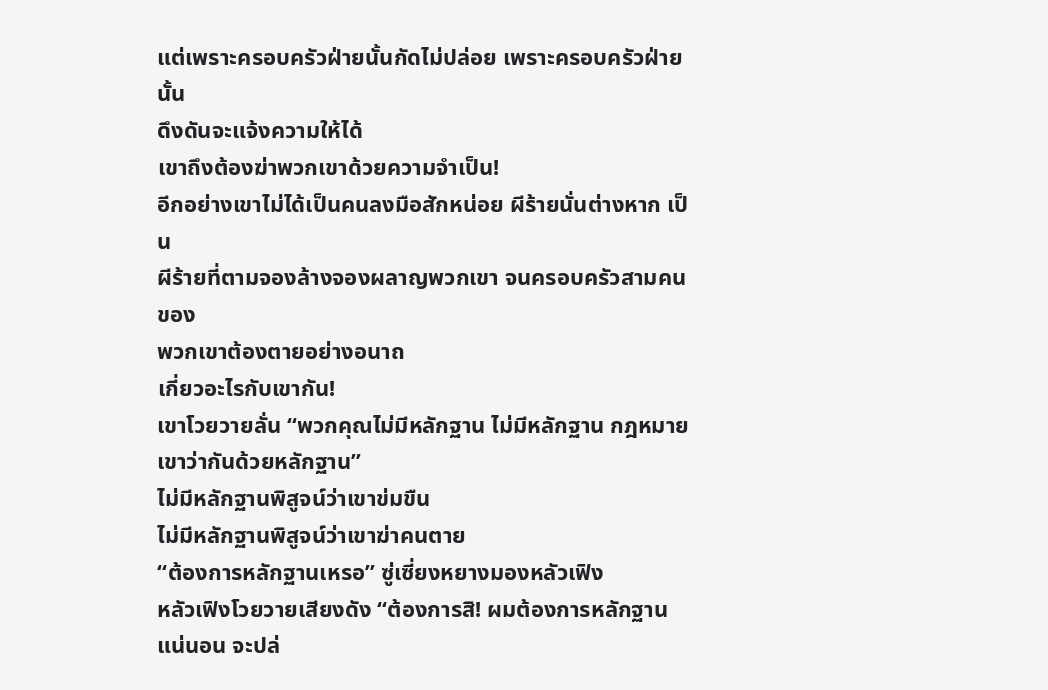แต่เพราะครอบครัวฝ่ายนั้นกัดไม่ปล่อย เพราะครอบครัวฝ่ายนั้น
ดึงดันจะแจ้งความให้ได้
เขาถึงต้องฆ่าพวกเขาด้วยความจำเป็น!
อีกอย่างเขาไม่ได้เป็นคนลงมือสักหน่อย ผีร้ายนั่นต่างหาก เป็น
ผีร้ายที่ตามจองล้างจองผลาญพวกเขา จนครอบครัวสามคนของ
พวกเขาต้องตายอย่างอนาถ
เกี่ยวอะไรกับเขากัน!
เขาโวยวายลั่น “พวกคุณไม่มีหลักฐาน ไม่มีหลักฐาน กฎหมาย
เขาว่ากันด้วยหลักฐาน”
ไม่มีหลักฐานพิสูจน์ว่าเขาข่มขืน
ไม่มีหลักฐานพิสูจน์ว่าเขาฆ่าคนตาย
“ต้องการหลักฐานเหรอ” ซู่เซี่ยงหยางมองหลัวเฟิง
หลัวเฟิงโวยวายเสียงดัง “ต้องการสิ! ผมต้องการหลักฐาน
แน่นอน จะปล่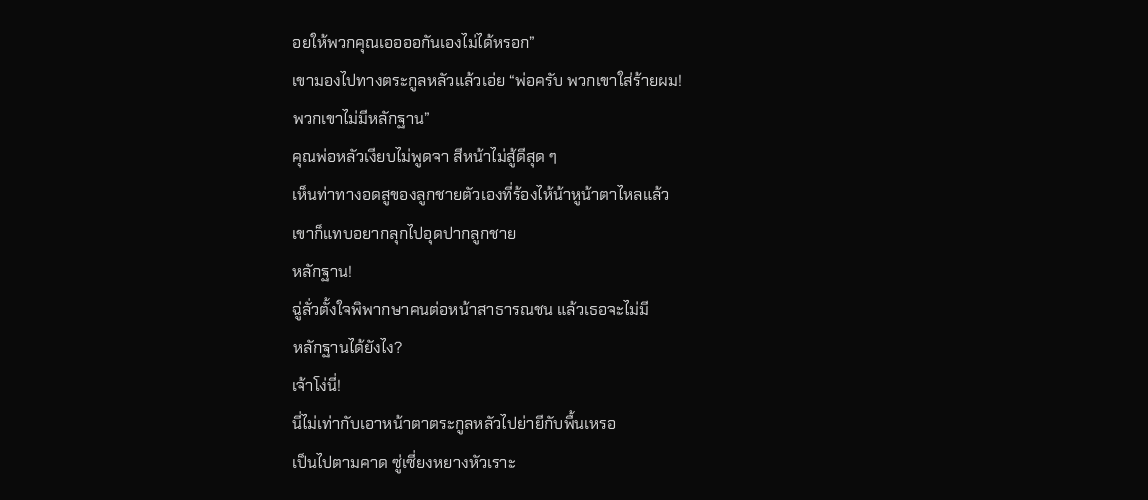อยให้พวกคุณเออออกันเองไม่ได้หรอก”
เขามองไปทางตระกูลหลัวแล้วเอ่ย “พ่อครับ พวกเขาใส่ร้ายผม!
พวกเขาไม่มีหลักฐาน”
คุณพ่อหลัวเงียบไม่พูดจา สีหน้าไม่สู้ดีสุด ๆ
เห็นท่าทางอดสูของลูกชายตัวเองที่ร้องไห้น้าหูน้าตาไหลแล้ว
เขาก็แทบอยากลุกไปอุดปากลูกชาย
หลักฐาน!
ฉู่ลั่วตั้งใจพิพากษาคนต่อหน้าสาธารณชน แล้วเธอจะไม่มี
หลักฐานได้ยังไง?
เจ้าโง่นี่!
นี่ไม่เท่ากับเอาหน้าตาตระกูลหลัวไปย่ายีกับพื้นเหรอ
เป็นไปตามคาด ซู่เซี่ยงหยางหัวเราะ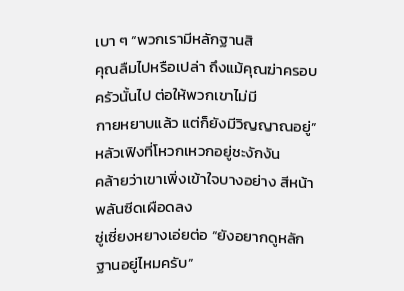เบา ๆ “พวกเรามีหลักฐานสิ
คุณลืมไปหรือเปล่า ถึงแม้คุณฆ่าครอบครัวนั้นไป ต่อให้พวกเขาไม่มี
กายหยาบแล้ว แต่ก็ยังมีวิญญาณอยู่”
หลัวเฟิงที่โหวกเหวกอยู่ชะงักงัน
คล้ายว่าเขาเพิ่งเข้าใจบางอย่าง สีหน้าพลันซีดเผือดลง
ซู่เซี่ยงหยางเอ่ยต่อ “ยังอยากดูหลักฐานอยู่ไหมครับ”